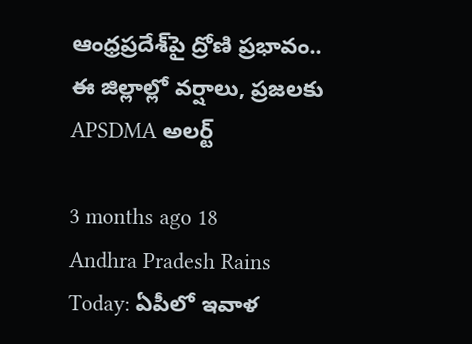ఆంధ్రప్రదేశ్‌పై ద్రోణి ప్రభావం.. ఈ జిల్లాల్లో వర్షాలు, ప్రజలకు APSDMA అలర్ట్

3 months ago 18
Andhra Pradesh Rains Today: ఏపీలో ఇవాళ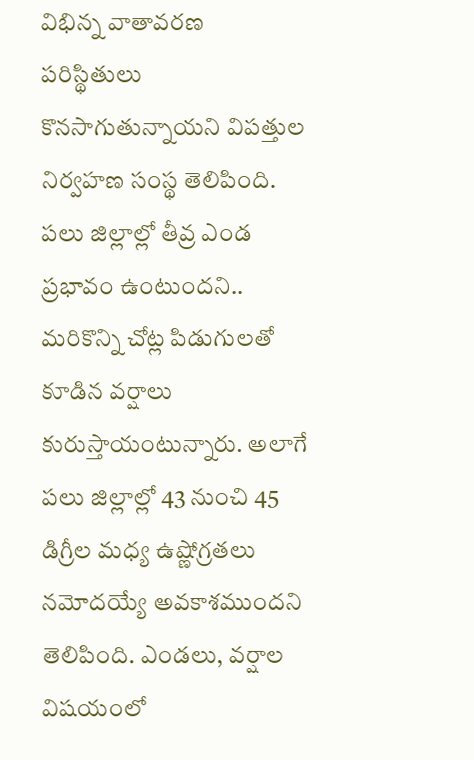విభిన్న వాతావరణ పరిస్థితులు కొనసాగుతున్నాయని విపత్తుల నిర్వహణ సంస్థ తెలిపింది. పలు జిల్లాల్లో తీవ్ర ఎండ ప్రభావం ఉంటుందని.. మరికొన్ని చోట్ల పిడుగులతో కూడిన వర్షాలు కురుస్తాయంటున్నారు. అలాగే పలు జిల్లాల్లో 43 నుంచి 45 డిగ్రీల మధ్య ఉష్ణోగ్రతలు నమోదయ్యే అవకాశముందని తెలిపింది. ఎండలు, వర్షాల విషయంలో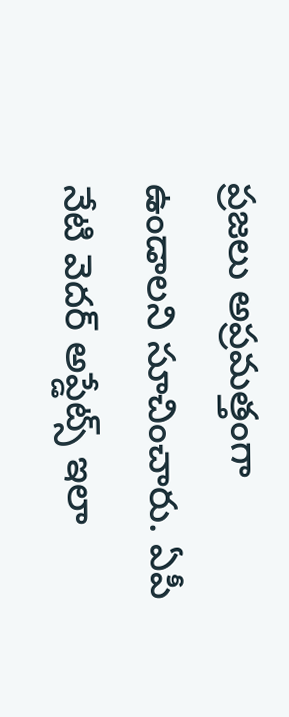ప్రజలు అప్రమత్తంగా ఉండాలని సూచించారు. ఏపీ నేటి వెదర్ అప్డేట్స్ ఇలా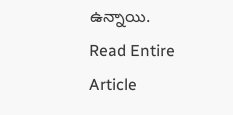ఉన్నాయి.
Read Entire Article